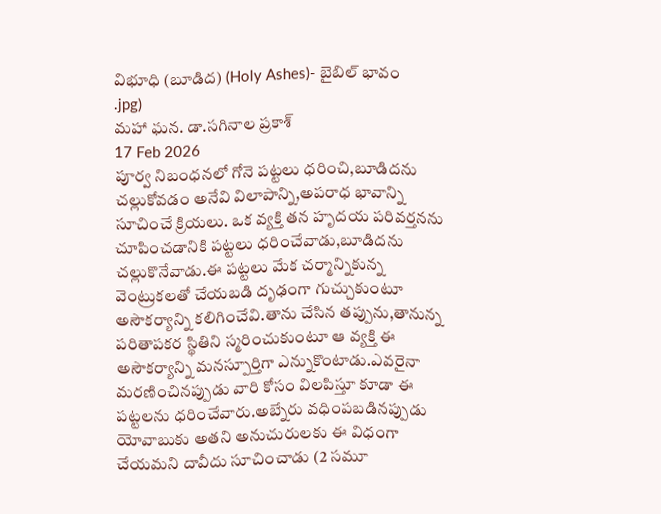విభూధి (బూడిద) (Holy Ashes)- బైబిల్ భావం
.jpg)
మహా ఘన. డా.సగినాల ప్రకాశ్
17 Feb 2026
పూర్వ నిబంధనలో గోనె పట్టలు ధరించి,బూడిదను చల్లుకోవడం అనేవి విలాపాన్ని,అపరాధ భావాన్ని సూచించే క్రియలు. ఒక వ్యక్తి తన హృదయ పరివర్తనను చూపించడానికి పట్టలు ధరించేవాడు,బూడిదను చల్లుకొనేవాడు.ఈ పట్టలు మేక చర్మాన్నికున్న వెంట్రుకలతో చేయబడి దృఢంగా గుచ్చుకుంటూ అసౌకర్యాన్ని కలిగించేవి.తాను చేసిన తప్పును,తానున్న పరితాపకర స్థితిని స్మరించుకుంటూ ఆ వ్యక్తి ఈ అసౌకర్యాన్ని మనస్పూర్తిగా ఎన్నుకొంటాడు.ఎవరైనా మరణించినప్పుడు వారి కోసం విలపిస్తూ కూడా ఈ పట్టలను ధరించేవారు.అబ్నేరు వధింపబడినప్పుడు యోవాబుకు అతని అనుచురులకు ఈ విధంగా చేయమని దావీదు సూచించాడు (2 సమూ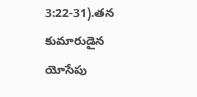3:22-31).తన కుమారుడైన యోసేపు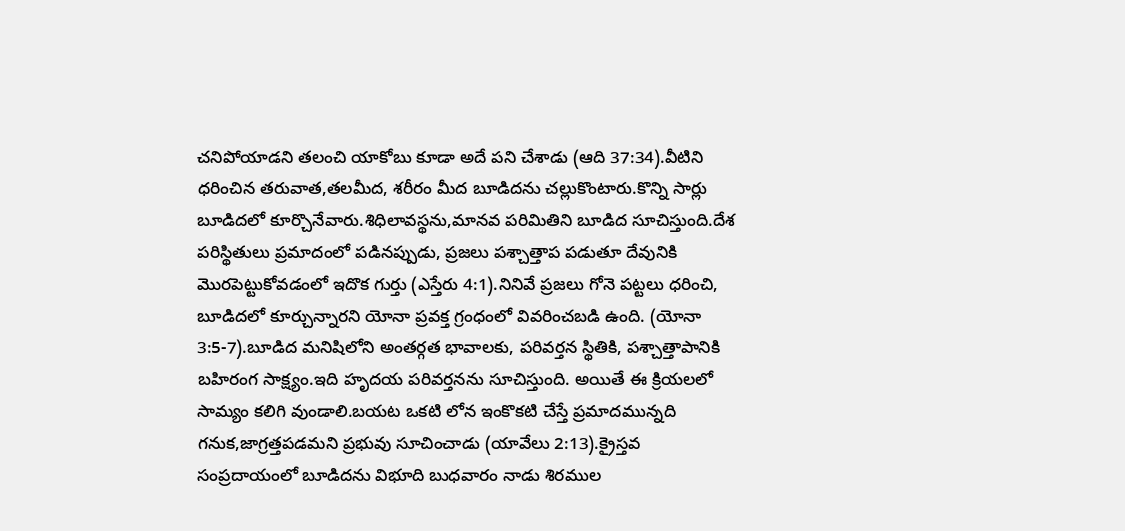చనిపోయాడని తలంచి యాకోబు కూడా అదే పని చేశాడు (ఆది 37:34).వీటిని ధరించిన తరువాత,తలమీద, శరీరం మీద బూడిదను చల్లుకొంటారు.కొన్ని సార్లు బూడిదలో కూర్చొనేవారు.శిధిలావస్థను,మానవ పరిమితిని బూడిద సూచిస్తుంది.దేశ పరిస్థితులు ప్రమాదంలో పడినప్పుడు, ప్రజలు పశ్చాత్తాప పడుతూ దేవునికి మొరపెట్టుకోవడంలో ఇదొక గుర్తు (ఎస్తేరు 4:1).నినివే ప్రజలు గోనె పట్టలు ధరించి, బూడిదలో కూర్చున్నారని యోనా ప్రవక్త గ్రంధంలో వివరించబడి ఉంది. (యోనా 3:5-7).బూడిద మనిషిలోని అంతర్గత భావాలకు, పరివర్తన స్థితికి, పశ్చాత్తాపానికి బహిరంగ సాక్ష్యం.ఇది హృదయ పరివర్తనను సూచిస్తుంది. అయితే ఈ క్రియలలో సామ్యం కలిగి వుండాలి.బయట ఒకటి లోన ఇంకొకటి చేస్తే ప్రమాదమున్నది గనుక,జాగ్రత్తపడమని ప్రభువు సూచించాడు (యావేలు 2:13).క్రైస్తవ సంప్రదాయంలో బూడిదను విభూది బుధవారం నాడు శిరముల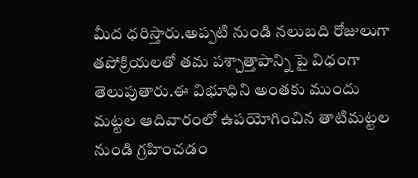మీద ధరిస్తారు.అప్పటి నుండి నలుబది రోజులుగా తపోక్రియలతో తమ పశ్చాత్తాపాన్ని పై విధంగా తెలుపుతారు.ఈ విభూధిని అంతకు ముందు మట్టల ఆదివారంలో ఉపయోగించిన తాటిమట్టల నుండి గ్రహించడం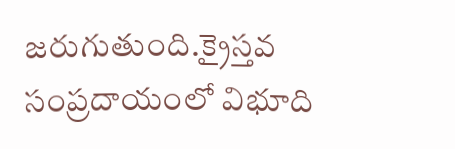జరుగుతుంది.క్రైస్తవ సంప్రదాయంలో విభూది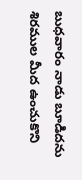బుధవారం నాడు బూడిదను శిరముల మీద ఉంచుకొని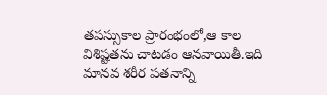తపస్సుకాల ప్రారంభంలో,ఆ కాల విశిష్టతను చాటడం ఆనవాయితీ.ఇది మానవ శరీర పతనాన్ని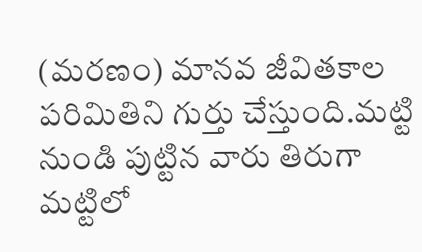(మరణం) మానవ జీవితకాల పరిమితిని గుర్తు చేస్తుంది.మట్టి నుండి పుట్టిన వారు తిరుగా మట్టిలో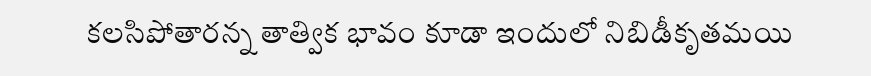కలసిపోతారన్న తాత్విక భావం కూడా ఇందులో నిబిడీకృతమయి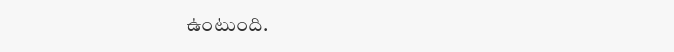ఉంటుంది.